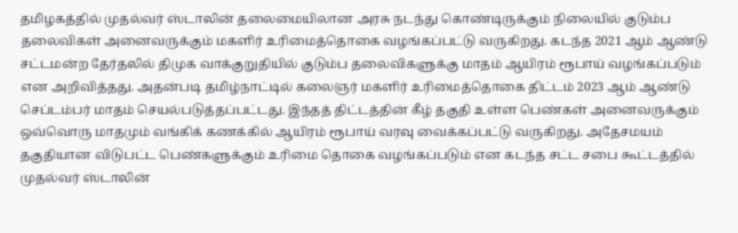தமிழகத்தில் முதல்வர் ஸ்டாலின் தலைமையிலான அரசு நடந்து கொண்டிருக்கும் நிலையில் குடும்ப தலைவிகள் அனைவருக்கும் மகளிர் உரிமைத்தொகை வழங்கப்பட்டு வருகிறது. கடந்த 2021 ஆம் ஆண்டு சட்டமன்ற தேர்தலில் திமுக வாக்குறுதியில் குடும்ப தலைவிகளுக்கு மாதம் ஆயிரம் ரூபாய் வழங்கப்படும் என அறிவித்தது. அதன்படி தமிழ்நாட்டில் கலைஞர் மகளிர் உரிமைத்தொகை திட்டம் 2023 ஆம் ஆண்டு செப்டம்பர் மாதம் செயல்படுத்தப்பட்டது. இந்தத் திட்டத்தின் கீழ் தகுதி உள்ள பெண்கள் அனைவருக்கும் ஒவ்வொரு மாதமும் வங்கிக் கணக்கில் ஆயிரம் ரூபாய் வரவு வைக்கப்பட்டு வருகிறது. அதேசமயம் தகுதியான விடுபட்ட பெண்களுக்கும் உரிமை தொகை வழங்கப்படும் என கடந்த சட்ட சபை கூட்டத்தில் முதல்வர் ஸ்டாலின்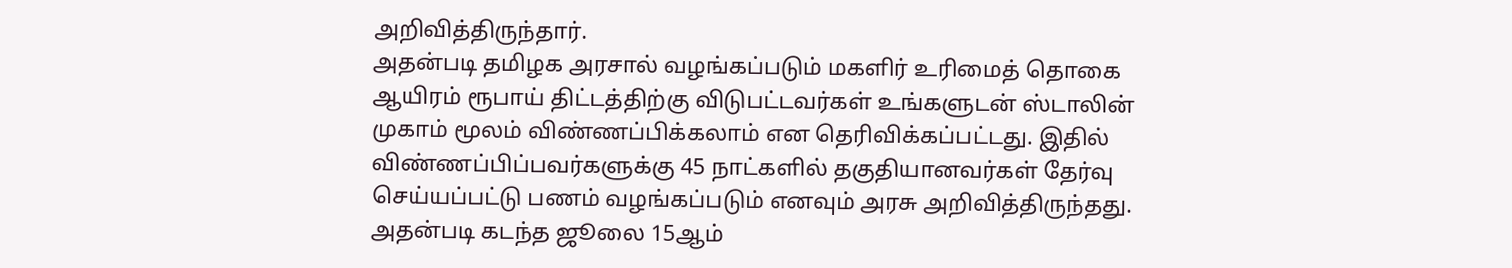அறிவித்திருந்தார்.
அதன்படி தமிழக அரசால் வழங்கப்படும் மகளிர் உரிமைத் தொகை ஆயிரம் ரூபாய் திட்டத்திற்கு விடுபட்டவர்கள் உங்களுடன் ஸ்டாலின் முகாம் மூலம் விண்ணப்பிக்கலாம் என தெரிவிக்கப்பட்டது. இதில் விண்ணப்பிப்பவர்களுக்கு 45 நாட்களில் தகுதியானவர்கள் தேர்வு செய்யப்பட்டு பணம் வழங்கப்படும் எனவும் அரசு அறிவித்திருந்தது. அதன்படி கடந்த ஜூலை 15ஆம்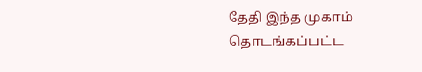தேதி இந்த முகாம் தொடங்கப்பட்ட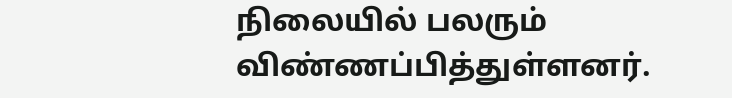நிலையில் பலரும் விண்ணப்பித்துள்ளனர்.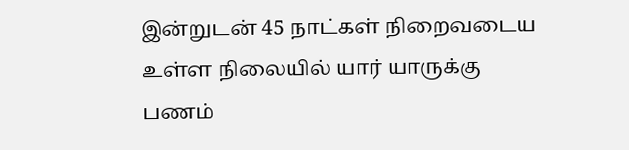இன்றுடன் 45 நாட்கள் நிறைவடைய உள்ள நிலையில் யார் யாருக்கு பணம்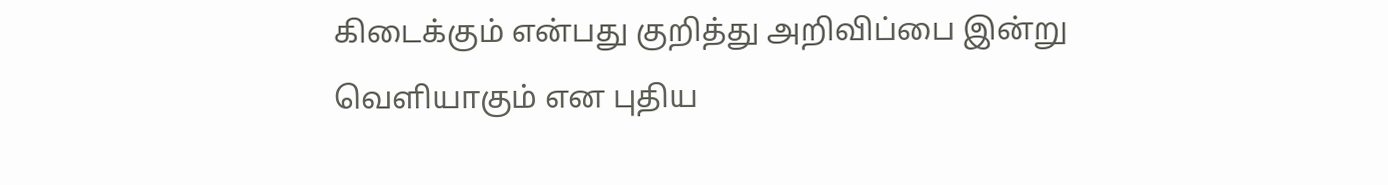கிடைக்கும் என்பது குறித்து அறிவிப்பை இன்று வெளியாகும் என புதிய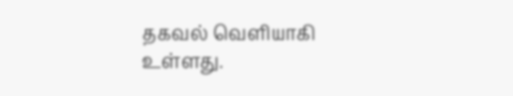தகவல் வெளியாகி உள்ளது.